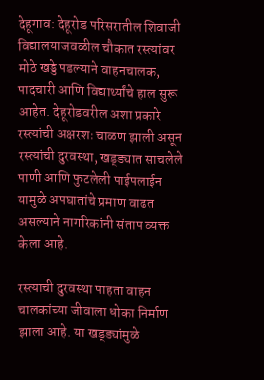देहूगाव: देहूरोड परिसरातील शिवाजी विद्यालयाजवळील चौकात रस्त्यांवर मोठे खड्डे पडल्याने वाहनचालक, पादचारी आणि विद्यार्थ्यांचे हाल सुरू आहेत. देहूरोडवरील अशा प्रकारे रस्त्यांची अक्षरशः चाळण झाली असून रस्त्यांची दुरवस्था, खड्ड्यात साचलेले पाणी आणि फुटलेली पाईपलाईन यामुळे अपघातांचे प्रमाण वाढत असल्याने नागरिकांनी संताप व्यक्त केला आहे.

रस्त्याची दुरवस्था पाहता वाहन चालकांच्या जीवाला धोका निर्माण झाला आहे. या खड्ड्यांमुळे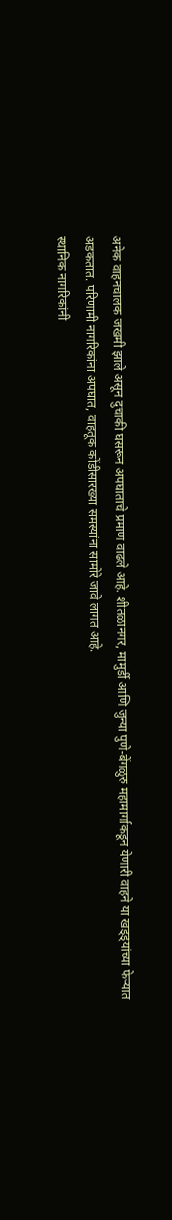अनेक वाहनचालक जखमी झाले असून दुचाकी घसरून अपघाताचे प्रमाण वाढले आहे. शीतळानगर, मामुर्डी आणि जुन्या पुणे-बेंगळुरु महामार्गाकडून येणारी वाहने या खड्ड्यांच्या फेऱ्यात अडकतात. परिणामी नागरिकांना अपघात, वाहतूक कोंडीसारख्या समस्यांना सामोरे जावे लागत आहे.
स्थानिक नागरिकांनी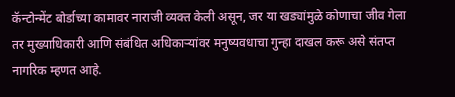कॅन्टोन्मेंट बोर्डाच्या कामावर नाराजी व्यक्त केली असून, जर या खड्यांमुळे कोणाचा जीव गेला तर मुख्याधिकारी आणि संबंधित अधिकाऱ्यांवर मनुष्यवधाचा गुन्हा दाखल करू असे संतप्त नागरिक म्हणत आहे.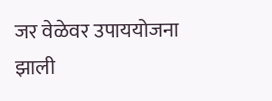जर वेळेवर उपाययोजना झाली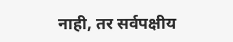नाही, तर सर्वपक्षीय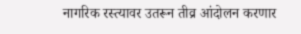नागरिक रस्त्यावर उतरून तीव्र आंदोलन करणार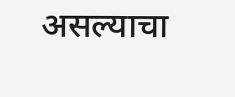असल्याचा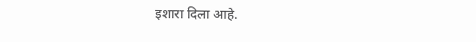इशारा दिला आहे.